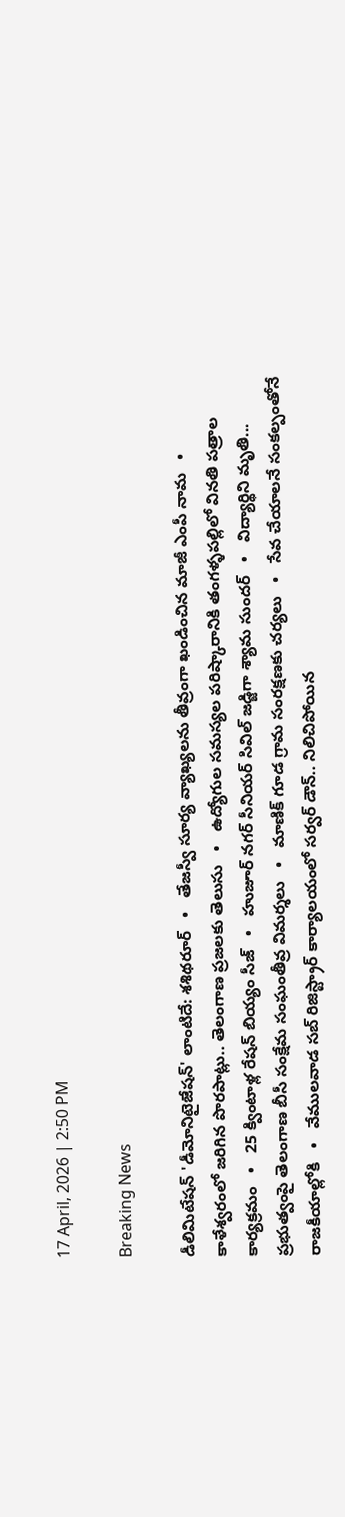17 April, 2026 | 2:50 PM

Breaking News

డీలిమిటేషన్ 'డీమోనిటైజేషన్' లాంటిదే: శశిథరూర్   •   తేజస్వీ సూర్య వ్యాఖ్యలను తీవ్రంగా ఖండించిన మాజీ ఎంపీ నామ   •   కాళేశ్వరంలో జరిగిన పొరపాట్లు.. తెలంగాణ ప్రజలకు తెలుసు   •   ఉద్యోగుల సమస్యల పరిష్కారానికి తంగళ్ళపల్లిలో వినతి పత్రాల కార్యక్రమం   •   25 క్వింటాళ్ల రేషన్ బియ్యం సీజ్   •   హుజూర్ నగర్ సీనియర్ సివిల్ జడ్జిగా శ్యామ సుందర్   •   విద్యార్థిని మృతి... ప్రభుత్వంపై తెలంగాణ బీసీ సంక్షేమ సంఘంతీవ్ర విమర్శలు   •   మాణిక్ గూడ గ్రామ సంరక్షణకు చర్యలు   •   సేవ చేయాలనే సంకల్పంతోనే రాజకీయాల్లోకి   •   వేములవాడ సబ్ రిజిస్ట్రార్ కార్యాలయంలో సర్వర్ డౌన్.. నిలిచిపోయిన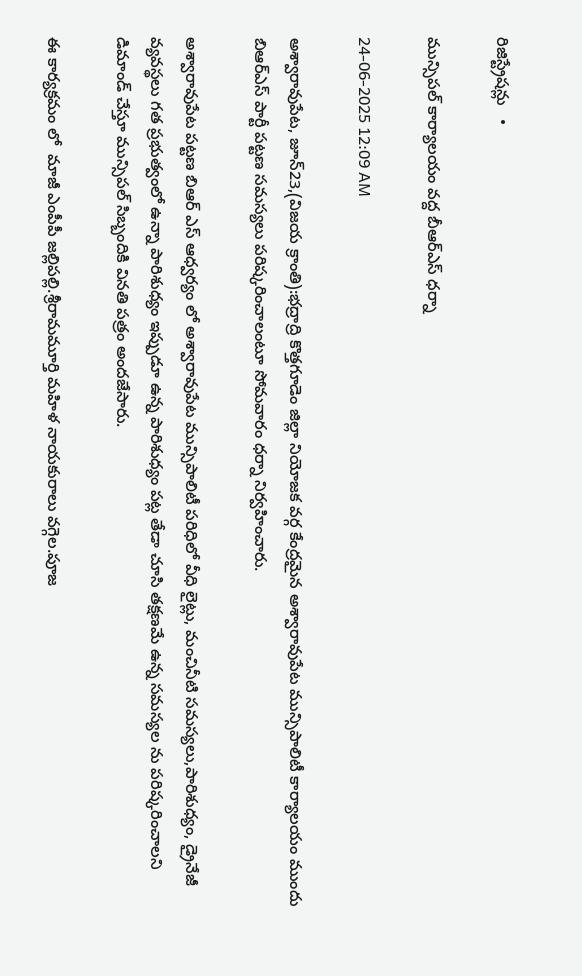రిజిస్ట్రేషన్లు   •

మున్సిపల్ కార్యాలయం వద్ద బీఆర్‌ఎస్ ధర్నా

24-06-2025 12:09 AM

అశ్వారావుపేట, జూన్23,(విజయ క్రాంతి):భద్రాద్రి కొత్తగూడెం జిల్లా నియోజక వర్గ కేంద్రమైన అశ్వారావుపేట మున్సిపాలిటీ కార్యాలయం ముందు బిఆర్‌ఎస్ పార్టీ పట్టణ సమస్యలు పరిష్కరించాలంటూ సోమవారం ధర్నా నిర్వహించారు.

అశ్వారావుపేట పట్టణ బిఆర్ ఎస్ ఆధ్వర్యం లో అశ్వారావుపేట మున్సిపాలిటీ పరిధిలో వీధి లైట్లు, మంచినీటి సమస్యలు,పారిశుధ్యం, డ్రైనేజీ వ్యవస్థలు గత ప్రభుత్వంలో ఉన్నా పారిశుధ్యం ఇప్పుడూ ఉన్న పారిశుధ్యం పట్ల తేడా చూసి తక్షణమే ఉన్న సమస్యల ను పరిష్కరించాలని డిమాండ్ చేస్తూ మున్సిపల్ సిబ్బందికి వినతి పత్రం అందజేసారు.

ఈ కార్యక్రమం లో  మాజీ ఎంపీపీ జల్లిపల్లి.శ్రీరామమూర్తి మహిళ నాయకురాలు వగ్గెల.పూజ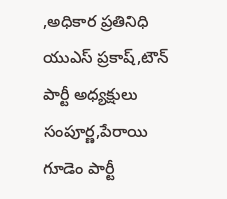,అధికార ప్రతినిధి యుఎస్ ప్రకాష్,టౌన్ పార్టీ అధ్యక్షులు సంపూర్ణ,పేరాయి గూడెం పార్టీ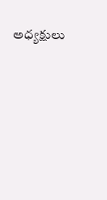అధ్యక్షులు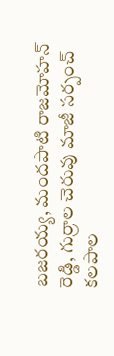బజరయ్య, మందపాటి రాజమోహన్ రెడ్డి, గుర్రాల చెరువు మాజీ సర్పంచ్ కలపాల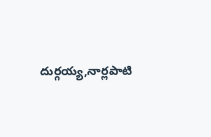దుర్గయ్య,నార్లపాటి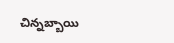చిన్నబ్బాయి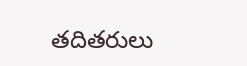తదితరులు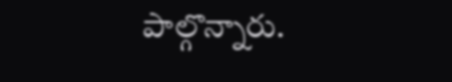పాల్గొన్నారు.